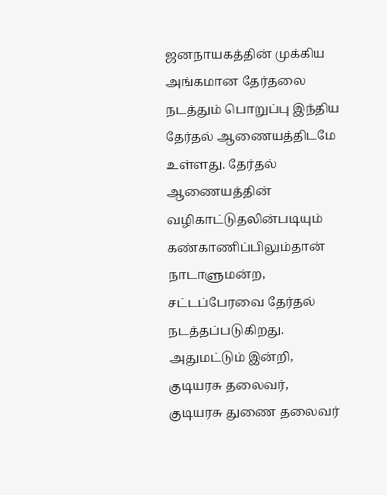ஜனநாயகத்தின் முக்கிய அங்கமான தேர்தலை நடத்தும் பொறுப்பு இந்திய தேர்தல் ஆணையத்திடமே உள்ளது. தேர்தல் ஆணையத்தின் வழிகாட்டுதலின்படியும் கண்காணிப்பிலும்தான் நாடாளுமன்ற, சட்டப்பேரவை தேர்தல் நடத்தப்படுகிறது. அதுமட்டும் இன்றி, குடியரசு தலைவர், குடியரசு துணை தலைவர்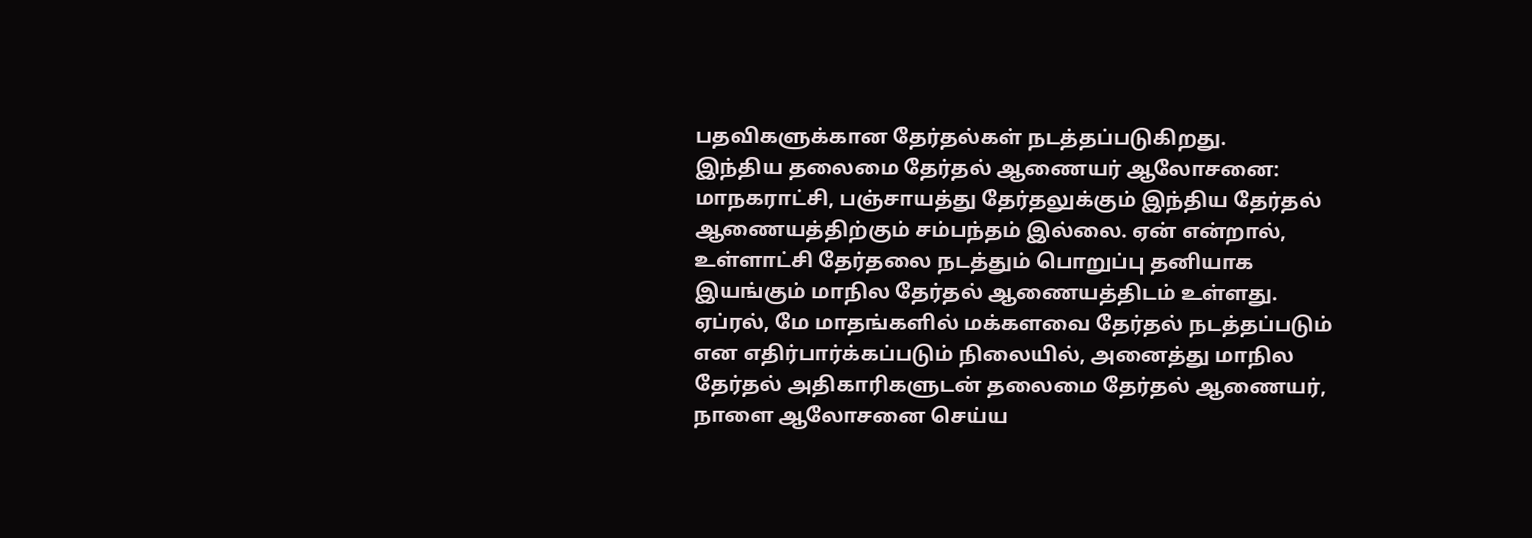பதவிகளுக்கான தேர்தல்கள் நடத்தப்படுகிறது.
இந்திய தலைமை தேர்தல் ஆணையர் ஆலோசனை:
மாநகராட்சி, பஞ்சாயத்து தேர்தலுக்கும் இந்திய தேர்தல் ஆணையத்திற்கும் சம்பந்தம் இல்லை. ஏன் என்றால், உள்ளாட்சி தேர்தலை நடத்தும் பொறுப்பு தனியாக இயங்கும் மாநில தேர்தல் ஆணையத்திடம் உள்ளது.
ஏப்ரல், மே மாதங்களில் மக்களவை தேர்தல் நடத்தப்படும் என எதிர்பார்க்கப்படும் நிலையில், அனைத்து மாநில தேர்தல் அதிகாரிகளுடன் தலைமை தேர்தல் ஆணையர், நாளை ஆலோசனை செய்ய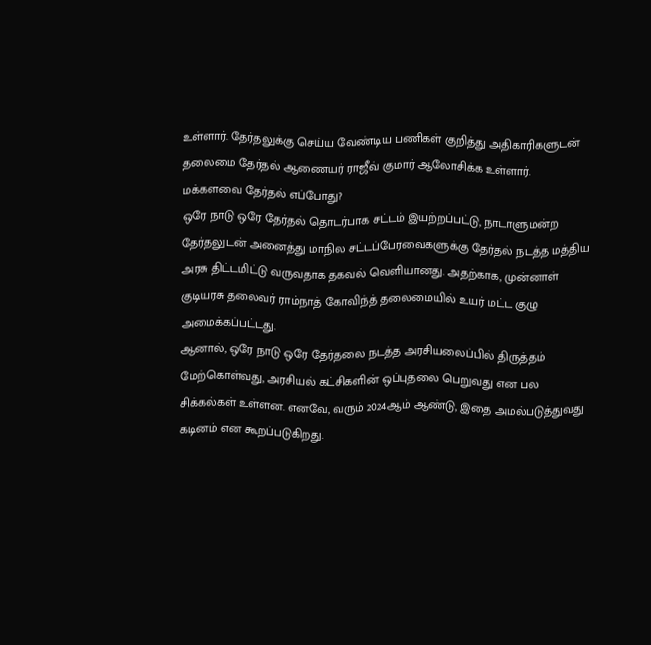உள்ளார். தேர்தலுக்கு செய்ய வேண்டிய பணிகள் குறித்து அதிகாரிகளுடன் தலைமை தேர்தல் ஆணையர் ராஜீவ் குமார் ஆலோசிக்க உள்ளார்.
மக்களவை தேர்தல் எப்போது?
ஒரே நாடு ஒரே தேர்தல் தொடர்பாக சட்டம் இயற்றப்பட்டு, நாடாளுமன்ற தேர்தலுடன் அனைத்து மாநில சட்டப்பேரவைகளுக்கு தேர்தல் நடத்த மத்திய அரசு திட்டமிட்டு வருவதாக தகவல் வெளியானது. அதற்காக, முன்னாள் குடியரசு தலைவர் ராம்நாத் கோவிந்த் தலைமையில் உயர் மட்ட குழு அமைக்கப்பட்டது.
ஆனால், ஒரே நாடு ஒரே தேர்தலை நடத்த அரசியலைப்பில் திருத்தம் மேற்கொள்வது, அரசியல் கட்சிகளின் ஒப்புதலை பெறுவது என பல சிக்கல்கள் உள்ளன. எனவே, வரும் 2024ஆம் ஆண்டு, இதை அமல்படுத்துவது கடினம் என கூறப்படுகிறது.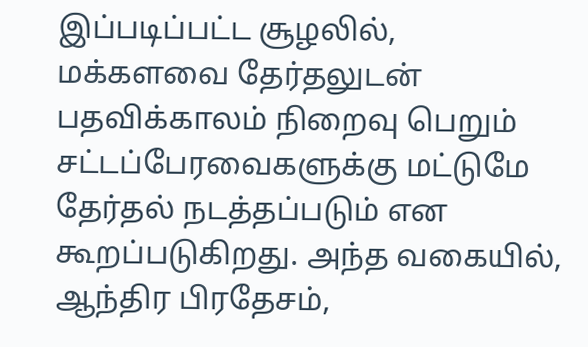இப்படிப்பட்ட சூழலில், மக்களவை தேர்தலுடன் பதவிக்காலம் நிறைவு பெறும் சட்டப்பேரவைகளுக்கு மட்டுமே தேர்தல் நடத்தப்படும் என கூறப்படுகிறது. அந்த வகையில், ஆந்திர பிரதேசம்,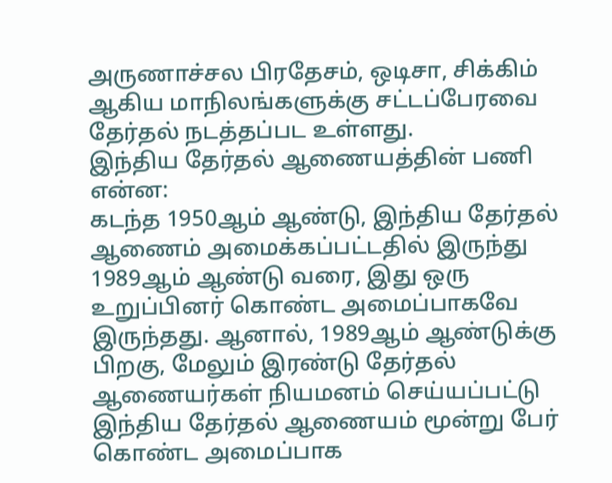அருணாச்சல பிரதேசம், ஒடிசா, சிக்கிம் ஆகிய மாநிலங்களுக்கு சட்டப்பேரவை தேர்தல் நடத்தப்பட உள்ளது.
இந்திய தேர்தல் ஆணையத்தின் பணி என்ன:
கடந்த 1950ஆம் ஆண்டு, இந்திய தேர்தல் ஆணைம் அமைக்கப்பட்டதில் இருந்து 1989ஆம் ஆண்டு வரை, இது ஒரு உறுப்பினர் கொண்ட அமைப்பாகவே இருந்தது. ஆனால், 1989ஆம் ஆண்டுக்கு பிறகு, மேலும் இரண்டு தேர்தல் ஆணையர்கள் நியமனம் செய்யப்பட்டு இந்திய தேர்தல் ஆணையம் மூன்று பேர் கொண்ட அமைப்பாக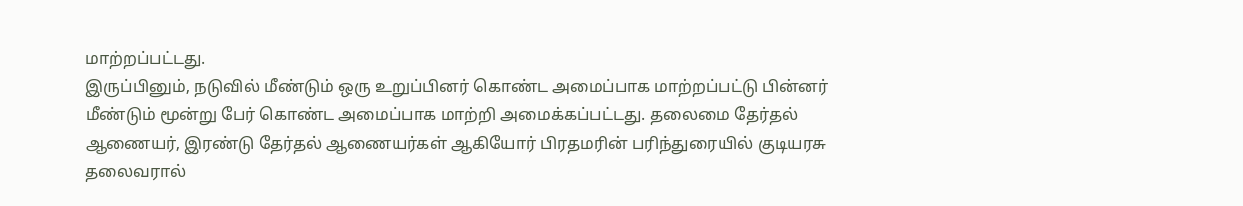மாற்றப்பட்டது.
இருப்பினும், நடுவில் மீண்டும் ஒரு உறுப்பினர் கொண்ட அமைப்பாக மாற்றப்பட்டு பின்னர் மீண்டும் மூன்று பேர் கொண்ட அமைப்பாக மாற்றி அமைக்கப்பட்டது. தலைமை தேர்தல் ஆணையர், இரண்டு தேர்தல் ஆணையர்கள் ஆகியோர் பிரதமரின் பரிந்துரையில் குடியரசு தலைவரால்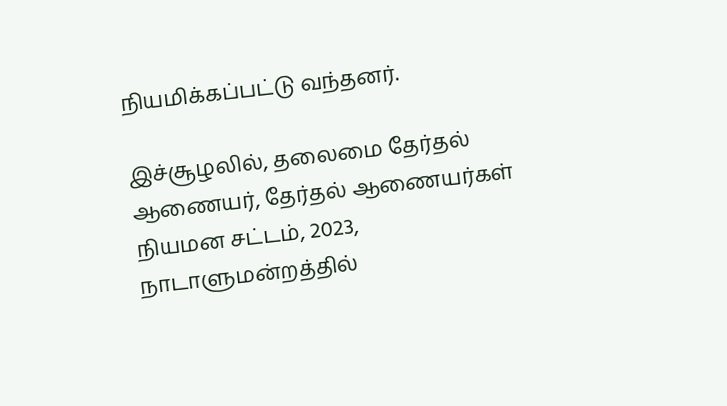நியமிக்கப்பட்டு வந்தனர்.

இச்சூழலில், தலைமை தேர்தல் ஆணையர், தேர்தல் ஆணையர்கள் நியமன சட்டம், 2023, நாடாளுமன்றத்தில்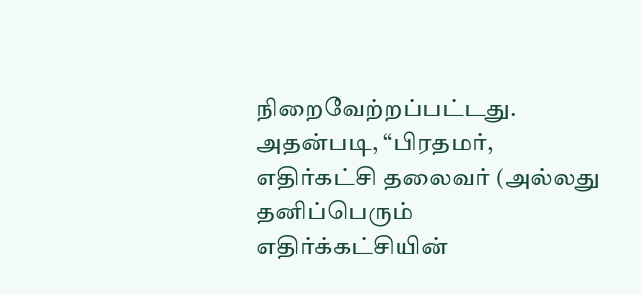நிறைவேற்றப்பட்டது. அதன்படி, “பிரதமர், எதிர்கட்சி தலைவர் (அல்லது தனிப்பெரும் எதிர்க்கட்சியின்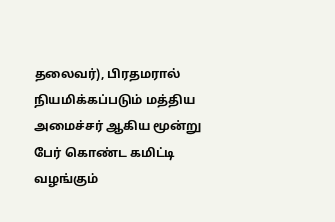தலைவர்), பிரதமரால் நியமிக்கப்படும் மத்திய அமைச்சர் ஆகிய மூன்று பேர் கொண்ட கமிட்டி வழங்கும்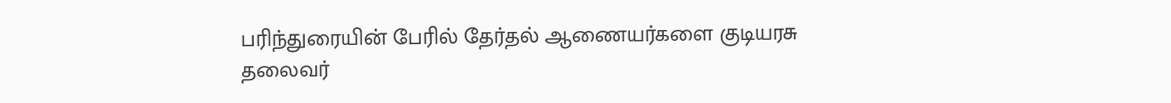பரிந்துரையின் பேரில் தேர்தல் ஆணையர்களை குடியரசு தலைவர்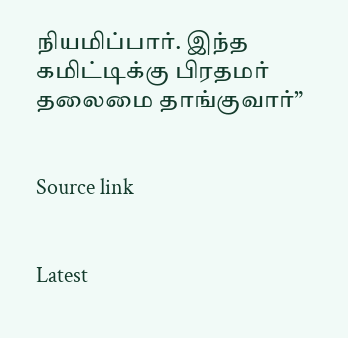நியமிப்பார். இந்த கமிட்டிக்கு பிரதமர் தலைமை தாங்குவார்”


Source link


Latest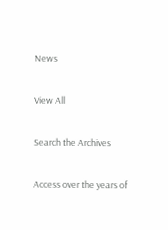News

View All

Search the Archives

Access over the years of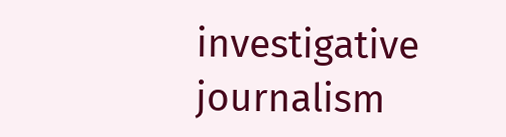investigative journalism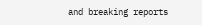and breaking reports